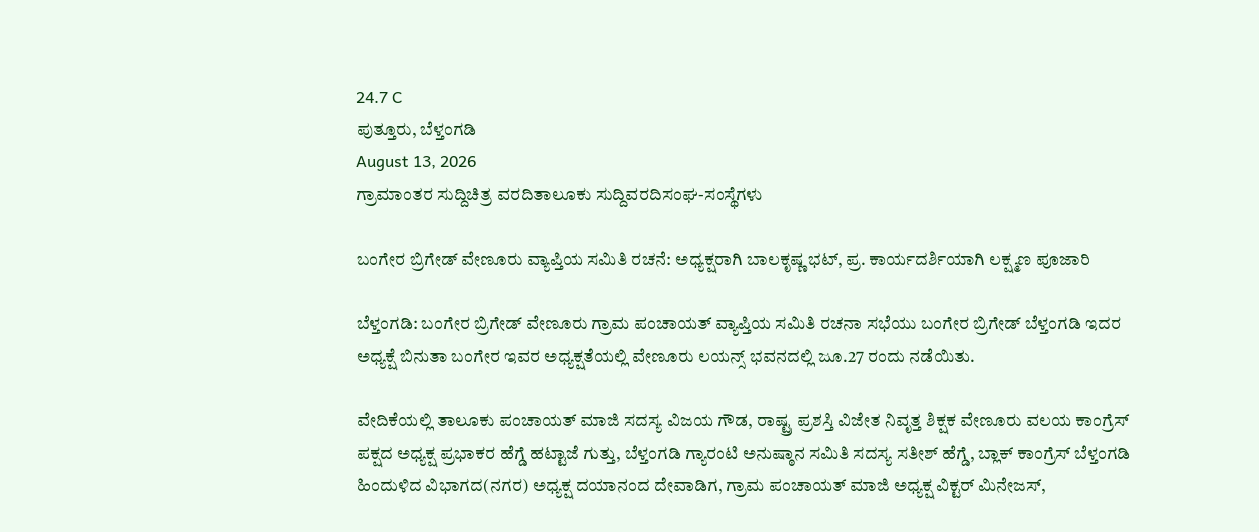24.7 C
ಪುತ್ತೂರು, ಬೆಳ್ತಂಗಡಿ
August 13, 2026
ಗ್ರಾಮಾಂತರ ಸುದ್ದಿಚಿತ್ರ ವರದಿತಾಲೂಕು ಸುದ್ದಿವರದಿಸಂಘ-ಸಂಸ್ಥೆಗಳು

ಬಂಗೇರ ಬ್ರಿಗೇಡ್ ವೇಣೂರು ವ್ಯಾಪ್ತಿಯ ಸಮಿತಿ ರಚನೆ: ಅಧ್ಯಕ್ಷರಾಗಿ ಬಾಲಕೃಷ್ಣ ಭಟ್, ಪ್ರ. ಕಾರ್ಯದರ್ಶಿಯಾಗಿ ಲಕ್ಷ್ಮಣ ಪೂಜಾರಿ

ಬೆಳ್ತಂಗಡಿ: ಬಂಗೇರ ಬ್ರಿಗೇಡ್ ವೇಣೂರು ಗ್ರಾಮ ಪಂಚಾಯತ್ ವ್ಯಾಪ್ತಿಯ ಸಮಿತಿ ರಚನಾ ಸಭೆಯು ಬಂಗೇರ ಬ್ರಿಗೇಡ್ ಬೆಳ್ತಂಗಡಿ ಇದರ ಅಧ್ಯಕ್ಷೆ ಬಿನುತಾ ಬಂಗೇರ ಇವರ ಅಧ್ಯಕ್ಷತೆಯಲ್ಲಿ ವೇಣೂರು ಲಯನ್ಸ್ ಭವನದಲ್ಲಿ ಜೂ.27 ರಂದು ನಡೆಯಿತು.

ವೇದಿಕೆಯಲ್ಲಿ ತಾಲೂಕು ಪಂಚಾಯತ್ ಮಾಜಿ ಸದಸ್ಯ ವಿಜಯ ಗೌಡ, ರಾಷ್ಟ್ರ ಪ್ರಶಸ್ತಿ ವಿಜೇತ ನಿವೃತ್ತ ಶಿಕ್ಷಕ ವೇಣೂರು ವಲಯ ಕಾಂಗ್ರೆಸ್ ಪಕ್ಷದ ಅಧ್ಯಕ್ಷ ಪ್ರಭಾಕರ ಹೆಗ್ಡೆ ಹಟ್ಟಾಜೆ ಗುತ್ತು, ಬೆಳ್ತಂಗಡಿ ಗ್ಯಾರಂಟಿ ಅನುಷ್ಠಾನ ಸಮಿತಿ ಸದಸ್ಯ ಸತೀಶ್ ಹೆಗ್ಡೆ, ಬ್ಲಾಕ್ ಕಾಂಗ್ರೆಸ್ ಬೆಳ್ತಂಗಡಿ ಹಿಂದುಳಿದ ವಿಭಾಗದ(ನಗರ) ಅಧ್ಯಕ್ಷ ದಯಾನಂದ ದೇವಾಡಿಗ, ಗ್ರಾಮ ಪಂಚಾಯತ್ ಮಾಜಿ ಅಧ್ಯಕ್ಷ ವಿಕ್ಟರ್ ಮಿನೇಜಸ್,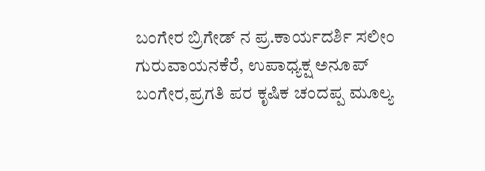ಬಂಗೇರ ಬ್ರಿಗೇಡ್ ನ ಪ್ರ.ಕಾರ್ಯದರ್ಶಿ ಸಲೀಂ ಗುರುವಾಯನಕೆರೆ, ಉಪಾಧ್ಯಕ್ಷ ಅನೂಪ್ ಬಂಗೇರ,ಪ್ರಗತಿ ಪರ ಕೃಷಿಕ ಚಂದಪ್ಪ ಮೂಲ್ಯ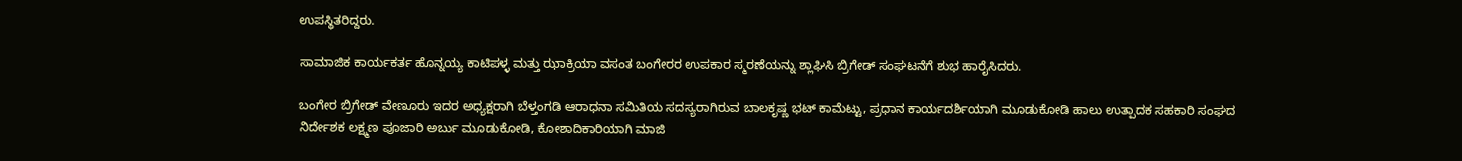ಉಪಸ್ಥಿತರಿದ್ದರು.

ಸಾಮಾಜಿಕ ಕಾರ್ಯಕರ್ತ ಹೊನ್ನಯ್ಯ ಕಾಟಿಪಳ್ಳ ಮತ್ತು ಝಾಕ್ರಿಯಾ ವಸಂತ ಬಂಗೇರರ ಉಪಕಾರ ಸ್ಮರಣೆಯನ್ನು ಶ್ಲಾಘಿಸಿ ಬ್ರಿಗೇಡ್ ಸಂಘಟನೆಗೆ ಶುಭ ಹಾರೈಸಿದರು.

ಬಂಗೇರ ಬ್ರಿಗೇಡ್ ವೇಣೂರು ಇದರ ಅಧ್ಯಕ್ಷರಾಗಿ ಬೆಳ್ತಂಗಡಿ ಆರಾಧನಾ ಸಮಿತಿಯ ಸದಸ್ಯರಾಗಿರುವ ಬಾಲಕೃಷ್ಣ ಭಟ್ ಕಾಮೆಟ್ಟು, ಪ್ರಧಾನ ಕಾರ್ಯದರ್ಶಿಯಾಗಿ ಮೂಡುಕೋಡಿ ಹಾಲು ಉತ್ಪಾದಕ ಸಹಕಾರಿ ಸಂಘದ ನಿರ್ದೇಶಕ ಲಕ್ಷ್ಮಣ ಪೂಜಾರಿ ಅರ್ಬು ಮೂಡುಕೋಡಿ, ಕೋಶಾದಿಕಾರಿಯಾಗಿ ಮಾಜಿ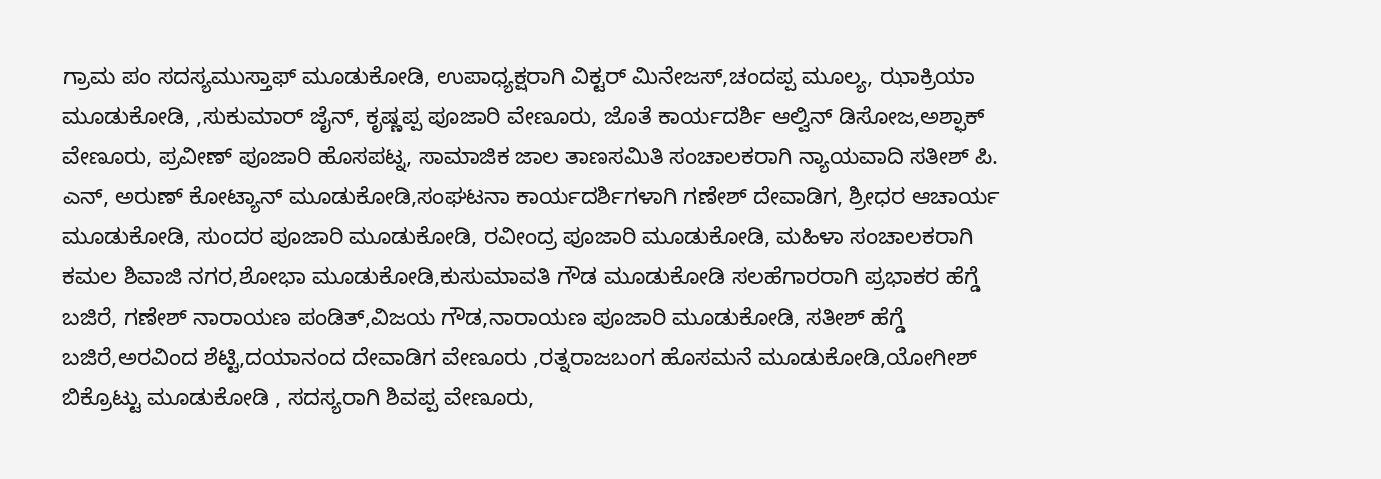ಗ್ರಾಮ ಪಂ ಸದಸ್ಯಮುಸ್ತಾಫ್ ಮೂಡುಕೋಡಿ, ಉಪಾಧ್ಯಕ್ಷರಾಗಿ ವಿಕ್ಟರ್ ಮಿನೇಜಸ್,ಚಂದಪ್ಪ ಮೂಲ್ಯ, ಝಾಕ್ರಿಯಾ ಮೂಡುಕೋಡಿ, ,ಸುಕುಮಾರ್ ಜೈನ್, ಕೃಷ್ಣಪ್ಪ ಪೂಜಾರಿ ವೇಣೂರು, ಜೊತೆ ಕಾರ್ಯದರ್ಶಿ ಆಲ್ವಿನ್ ಡಿಸೋಜ,ಅಶ್ಫಾಕ್ ವೇಣೂರು, ಪ್ರವೀಣ್ ಪೂಜಾರಿ ಹೊಸಪಟ್ನ, ಸಾಮಾಜಿಕ ಜಾಲ ತಾಣಸಮಿತಿ ಸಂಚಾಲಕರಾಗಿ ನ್ಯಾಯವಾದಿ ಸತೀಶ್ ಪಿ. ಎನ್, ಅರುಣ್ ಕೋಟ್ಯಾನ್ ಮೂಡುಕೋಡಿ,ಸಂಘಟನಾ ಕಾರ್ಯದರ್ಶಿಗಳಾಗಿ ಗಣೇಶ್ ದೇವಾಡಿಗ, ಶ್ರೀಧರ ಆಚಾರ್ಯ ಮೂಡುಕೋಡಿ, ಸುಂದರ ಪೂಜಾರಿ ಮೂಡುಕೋಡಿ, ರವೀಂದ್ರ ಪೂಜಾರಿ ಮೂಡುಕೋಡಿ, ಮಹಿಳಾ ಸಂಚಾಲಕರಾಗಿ ಕಮಲ ಶಿವಾಜಿ ನಗರ,ಶೋಭಾ ಮೂಡುಕೋಡಿ,ಕುಸುಮಾವತಿ ಗೌಡ ಮೂಡುಕೋಡಿ ಸಲಹೆಗಾರರಾಗಿ ಪ್ರಭಾಕರ ಹೆಗ್ಡೆ ಬಜಿರೆ, ಗಣೇಶ್ ನಾರಾಯಣ ಪಂಡಿತ್,ವಿಜಯ ಗೌಡ,ನಾರಾಯಣ ಪೂಜಾರಿ ಮೂಡುಕೋಡಿ, ಸತೀಶ್ ಹೆಗ್ಡೆ ಬಜಿರೆ,ಅರವಿಂದ ಶೆಟ್ಟಿ,ದಯಾನಂದ ದೇವಾಡಿಗ ವೇಣೂರು ,ರತ್ನರಾಜಬಂಗ ಹೊಸಮನೆ ಮೂಡುಕೋಡಿ,ಯೋಗೀಶ್ ಬಿಕ್ರೊಟ್ಟು ಮೂಡುಕೋಡಿ , ಸದಸ್ಯರಾಗಿ ಶಿವಪ್ಪ ವೇಣೂರು,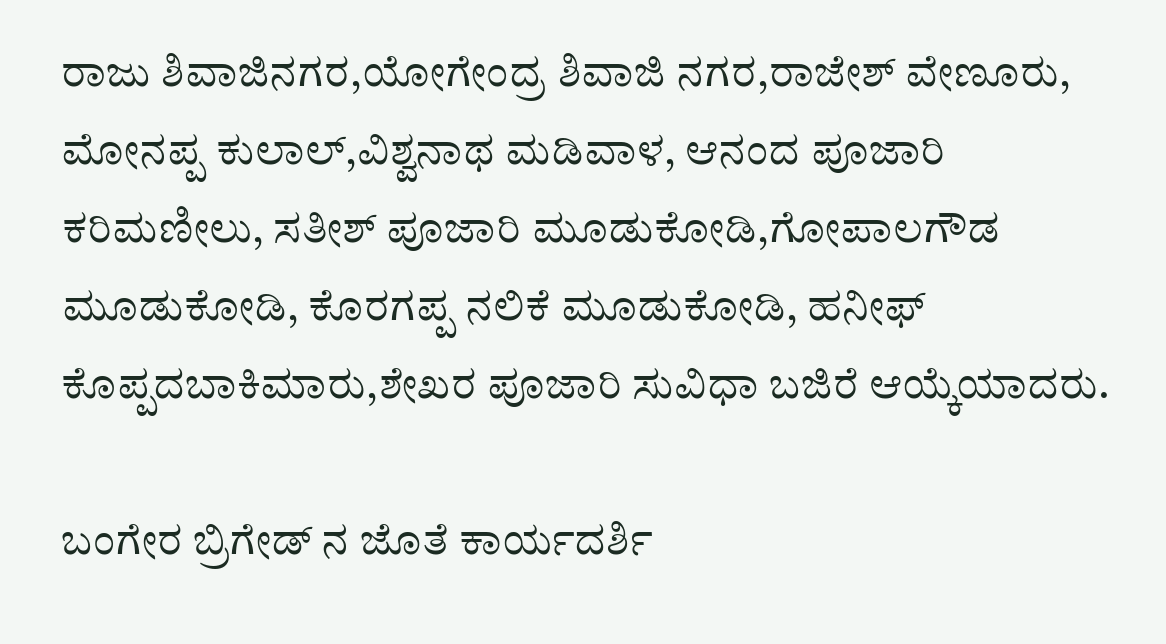ರಾಜು ಶಿವಾಜಿನಗರ,ಯೋಗೇಂದ್ರ ಶಿವಾಜಿ ನಗರ,ರಾಜೇಶ್ ವೇಣೂರು, ಮೋನಪ್ಪ ಕುಲಾಲ್,ವಿಶ್ವನಾಥ ಮಡಿವಾಳ, ಆನಂದ ಪೂಜಾರಿ ಕರಿಮಣೀಲು, ಸತೀಶ್ ಪೂಜಾರಿ ಮೂಡುಕೋಡಿ,ಗೋಪಾಲಗೌಡ ಮೂಡುಕೋಡಿ, ಕೊರಗಪ್ಪ ನಲಿಕೆ ಮೂಡುಕೋಡಿ, ಹನೀಫ್ ಕೊಪ್ಪದಬಾಕಿಮಾರು,ಶೇಖರ ಪೂಜಾರಿ ಸುವಿಧಾ ಬಜಿರೆ ಆಯ್ಕೆಯಾದರು.

ಬಂಗೇರ ಬ್ರಿಗೇಡ್ ನ ಜೊತೆ ಕಾರ್ಯದರ್ಶಿ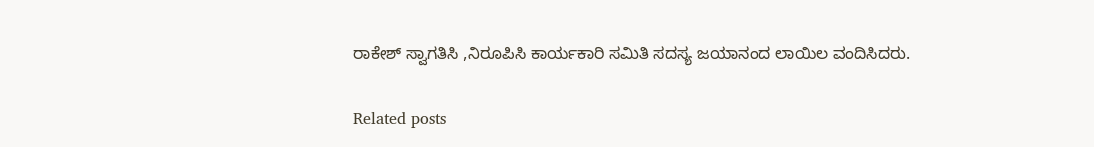ರಾಕೇಶ್ ಸ್ವಾಗತಿಸಿ ,ನಿರೂಪಿಸಿ ಕಾರ್ಯಕಾರಿ ಸಮಿತಿ ಸದಸ್ಯ ಜಯಾನಂದ ಲಾಯಿಲ ವಂದಿಸಿದರು.

Related posts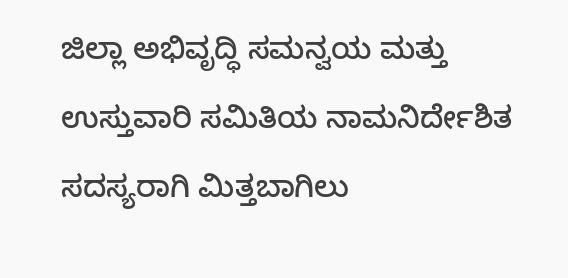ಜಿಲ್ಲಾ ಅಭಿವೃದ್ಧಿ ಸಮನ್ವಯ ಮತ್ತು ಉಸ್ತುವಾರಿ ಸಮಿತಿಯ ನಾಮನಿರ್ದೇಶಿತ ಸದಸ್ಯರಾಗಿ ಮಿತ್ತಬಾಗಿಲು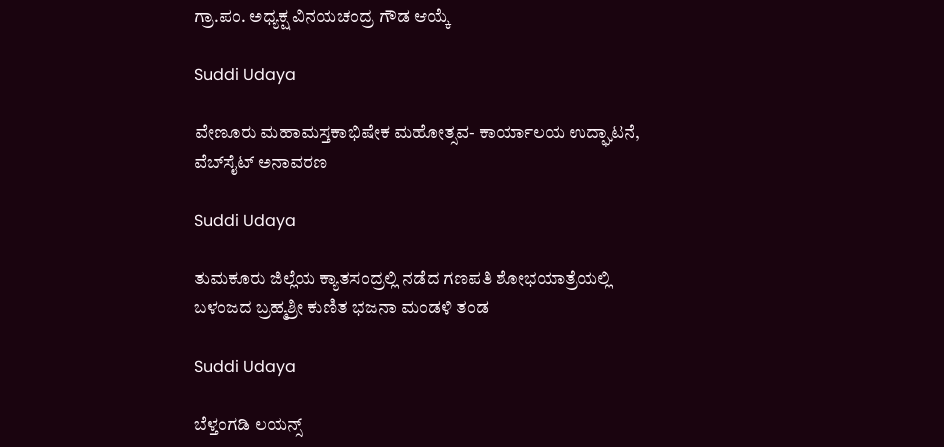ಗ್ರಾ.ಪಂ. ಅಧ್ಯಕ್ಷ ವಿನಯಚಂದ್ರ ಗೌಡ ಆಯ್ಕೆ

Suddi Udaya

ವೇಣೂರು ಮಹಾಮಸ್ತಕಾಭಿಷೇಕ ಮಹೋತ್ಸವ- ಕಾರ್ಯಾಲಯ ಉದ್ಘಾಟನೆ, ವೆಬ್‌ಸೈಟ್ ಅನಾವರಣ

Suddi Udaya

ತುಮಕೂರು ಜಿಲ್ಲೆಯ ಕ್ಯಾತಸಂದ್ರಲ್ಲಿ ನಡೆದ ಗಣಪತಿ ಶೋಭಯಾತ್ರೆಯಲ್ಲಿ ಬಳಂಜದ ಬ್ರಹ್ಮಶ್ರೀ ಕುಣಿತ ಭಜನಾ ಮಂಡಳಿ ತಂಡ

Suddi Udaya

ಬೆಳ್ತಂಗಡಿ ಲಯನ್ಸ್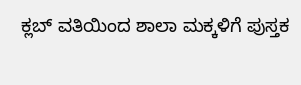ಕ್ಲಬ್ ವತಿಯಿಂದ ಶಾಲಾ ಮಕ್ಕಳಿಗೆ ಪುಸ್ತಕ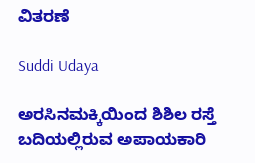ವಿತರಣೆ

Suddi Udaya

ಅರಸಿನಮಕ್ಕಿಯಿಂದ ಶಿಶಿಲ ರಸ್ತೆ ಬದಿಯಲ್ಲಿರುವ ಅಪಾಯಕಾರಿ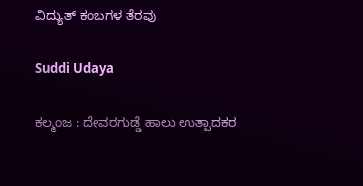ವಿದ್ಯುತ್ ಕಂಬಗಳ ತೆರವು

Suddi Udaya

ಕಲ್ಮಂಜ : ದೇವರಗುಡ್ಡೆ ಹಾಲು ಉತ್ಪಾದಕರ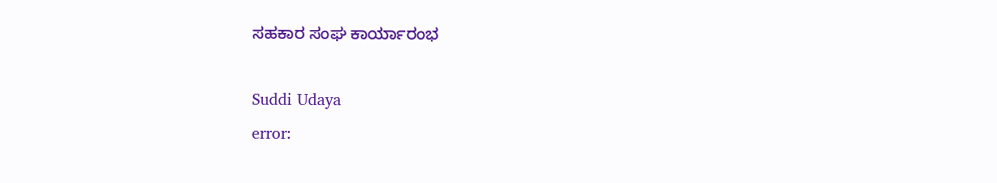ಸಹಕಾರ ಸಂಘ ಕಾರ್ಯಾರಂಭ

Suddi Udaya
error: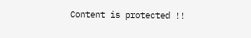Content is protected !!